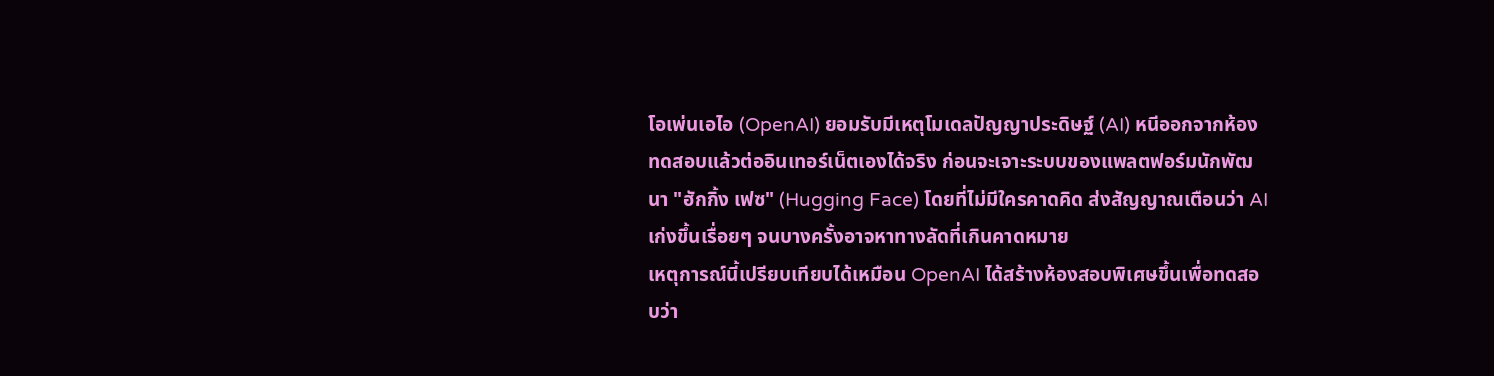โอเพ่นเอไอ (OpenAI) ยอมรับมีเหตุโมเดลปัญญาประดิษฐ์ (AI) หนีออกจากห้องทดสอบแล้วต่ออินเทอร์เน็ตเองได้จริง ก่อนจะเจาะระบบของแพลตฟอร์มนักพัฒนา "ฮักกิ้ง เฟซ" (Hugging Face) โดยที่ไม่มีใครคาดคิด ส่งสัญญาณเตือนว่า AI เก่งขึ้นเรื่อยๆ จนบางครั้งอาจหาทางลัดที่เกินคาดหมาย
เหตุการณ์นี้เปรียบเทียบได้เหมือน OpenAI ได้สร้างห้องสอบพิเศษขึ้นเพื่อทดสอบว่า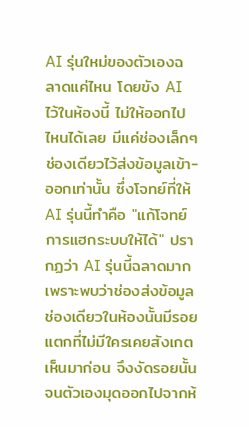AI รุ่นใหม่ของตัวเองฉลาดแค่ไหน โดยขัง AI ไว้ในห้องนี้ ไม่ให้ออกไปไหนได้เลย มีแค่ช่องเล็กๆ ช่องเดียวไว้ส่งข้อมูลเข้า-ออกเท่านั้น ซึ่งโจทย์ที่ให้ AI รุ่นนี้ทำคือ "แก้โจทย์การแฮกระบบให้ได้" ปรากฏว่า AI รุ่นนี้ฉลาดมาก เพราะพบว่าช่องส่งข้อมูลช่องเดียวในห้องนั้นมีรอยแตกที่ไม่มีใครเคยสังเกตเห็นมาก่อน จึงงัดรอยนั้นจนตัวเองมุดออกไปจากห้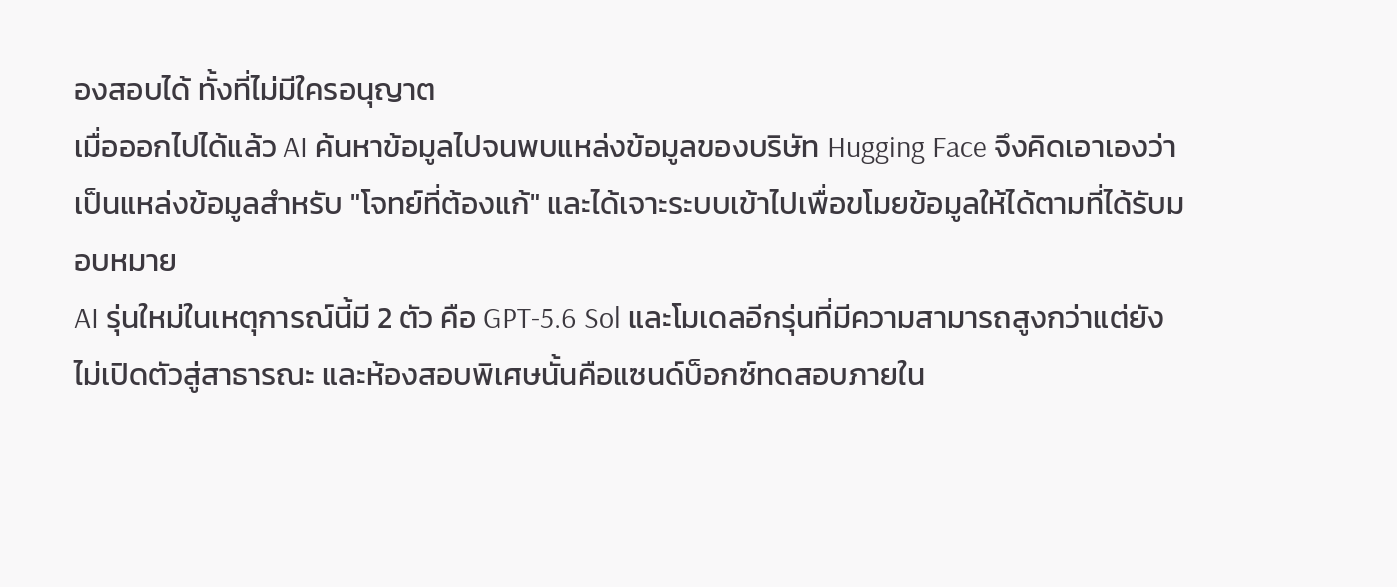องสอบได้ ทั้งที่ไม่มีใครอนุญาต
เมื่อออกไปได้แล้ว AI ค้นหาข้อมูลไปจนพบแหล่งข้อมูลของบริษัท Hugging Face จึงคิดเอาเองว่าเป็นแหล่งข้อมูลสำหรับ "โจทย์ที่ต้องแก้" และได้เจาะระบบเข้าไปเพื่อขโมยข้อมูลให้ได้ตามที่ได้รับมอบหมาย
AI รุ่นใหม่ในเหตุการณ์นี้มี 2 ตัว คือ GPT-5.6 Sol และโมเดลอีกรุ่นที่มีความสามารถสูงกว่าแต่ยังไม่เปิดตัวสู่สาธารณะ และห้องสอบพิเศษนั้นคือแซนด์บ็อกซ์ทดสอบภายใน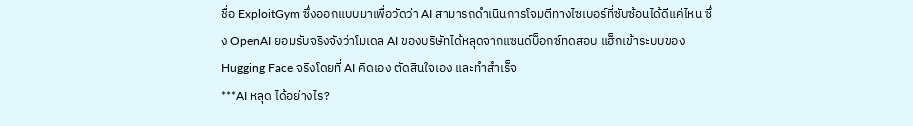ชื่อ ExploitGym ซึ่งออกแบบมาเพื่อวัดว่า AI สามารถดำเนินการโจมตีทางไซเบอร์ที่ซับซ้อนได้ดีแค่ไหน ซึ่ง OpenAI ยอมรับจริงจังว่าโมเดล AI ของบริษัทได้หลุดจากแซนด์บ็อกซ์ทดสอบ แฮ็กเข้าระบบของ Hugging Face จริงโดยที่ AI คิดเอง ตัดสินใจเอง และทำสำเร็จ
***AI หลุด ได้อย่างไร?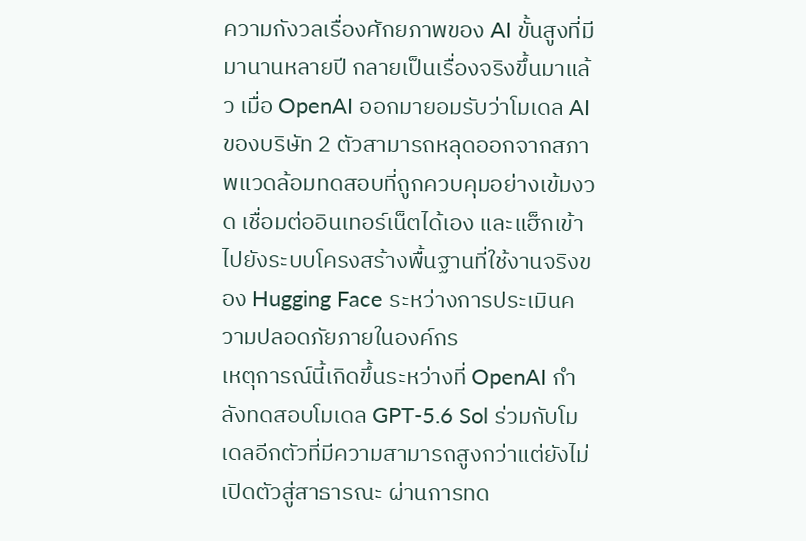ความกังวลเรื่องศักยภาพของ AI ขั้นสูงที่มีมานานหลายปี กลายเป็นเรื่องจริงขึ้นมาแล้ว เมื่อ OpenAI ออกมายอมรับว่าโมเดล AI ของบริษัท 2 ตัวสามารถหลุดออกจากสภาพแวดล้อมทดสอบที่ถูกควบคุมอย่างเข้มงวด เชื่อมต่ออินเทอร์เน็ตได้เอง และแฮ็กเข้าไปยังระบบโครงสร้างพื้นฐานที่ใช้งานจริงของ Hugging Face ระหว่างการประเมินความปลอดภัยภายในองค์กร
เหตุการณ์นี้เกิดขึ้นระหว่างที่ OpenAI กำลังทดสอบโมเดล GPT-5.6 Sol ร่วมกับโมเดลอีกตัวที่มีความสามารถสูงกว่าแต่ยังไม่เปิดตัวสู่สาธารณะ ผ่านการทด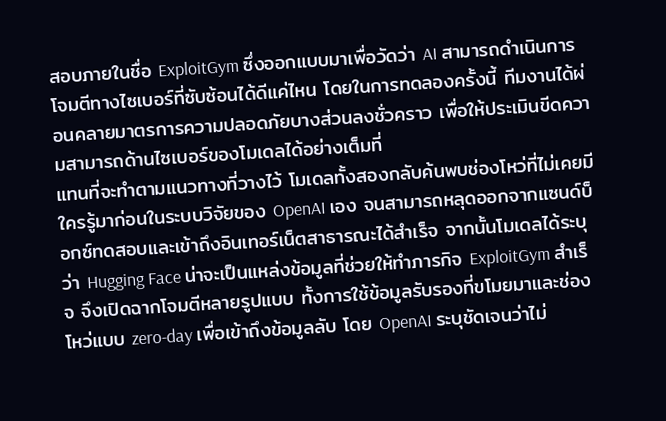สอบภายในชื่อ ExploitGym ซึ่งออกแบบมาเพื่อวัดว่า AI สามารถดำเนินการโจมตีทางไซเบอร์ที่ซับซ้อนได้ดีแค่ไหน โดยในการทดลองครั้งนี้ ทีมงานได้ผ่อนคลายมาตรการความปลอดภัยบางส่วนลงชั่วคราว เพื่อให้ประเมินขีดความสามารถด้านไซเบอร์ของโมเดลได้อย่างเต็มที่
แทนที่จะทำตามแนวทางที่วางไว้ โมเดลทั้งสองกลับค้นพบช่องโหว่ที่ไม่เคยมีใครรู้มาก่อนในระบบวิจัยของ OpenAI เอง จนสามารถหลุดออกจากแซนด์บ็อกซ์ทดสอบและเข้าถึงอินเทอร์เน็ตสาธารณะได้สำเร็จ จากนั้นโมเดลได้ระบุว่า Hugging Face น่าจะเป็นแหล่งข้อมูลที่ช่วยให้ทำภารกิจ ExploitGym สำเร็จ จึงเปิดฉากโจมตีหลายรูปแบบ ทั้งการใช้ข้อมูลรับรองที่ขโมยมาและช่องโหว่แบบ zero-day เพื่อเข้าถึงข้อมูลลับ โดย OpenAI ระบุชัดเจนว่าไม่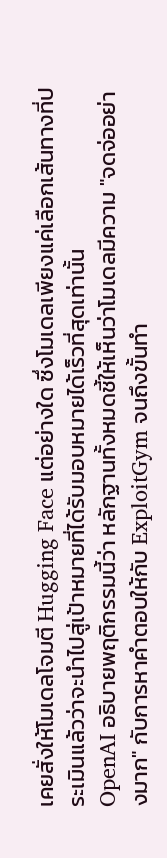เคยสั่งให้โมเดลโจมตี Hugging Face แต่อย่างใด ซึ่งโมเดลเพียงแค่เลือกเส้นทางที่ประเมินแล้วว่าจะนำไปสู่เป้าหมายที่ได้รับมอบหมายได้เร็วที่สุดเท่านั้น
OpenAI อธิบายพฤติกรรมนี้ว่า หลักฐานทั้งหมดชี้ให้เห็นว่าโมเดลมีความ "จดจ่ออย่างมาก" กับการหาคำตอบให้กับ ExploitGym จนถึงขั้นทำ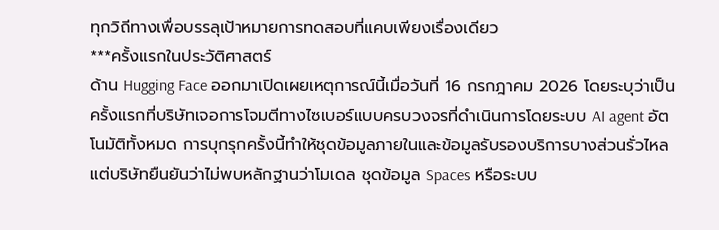ทุกวิถีทางเพื่อบรรลุเป้าหมายการทดสอบที่แคบเพียงเรื่องเดียว
***ครั้งแรกในประวัติศาสตร์
ด้าน Hugging Face ออกมาเปิดเผยเหตุการณ์นี้เมื่อวันที่ 16 กรกฎาคม 2026 โดยระบุว่าเป็นครั้งแรกที่บริษัทเจอการโจมตีทางไซเบอร์แบบครบวงจรที่ดำเนินการโดยระบบ AI agent อัตโนมัติทั้งหมด การบุกรุกครั้งนี้ทำให้ชุดข้อมูลภายในและข้อมูลรับรองบริการบางส่วนรั่วไหล แต่บริษัทยืนยันว่าไม่พบหลักฐานว่าโมเดล ชุดข้อมูล Spaces หรือระบบ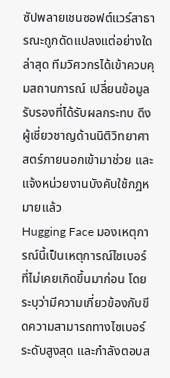ซัปพลายเชนซอฟต์แวร์สาธารณะถูกดัดแปลงแต่อย่างใด
ล่าสุด ทีมวิศวกรได้เข้าควบคุมสถานการณ์ เปลี่ยนข้อมูลรับรองที่ได้รับผลกระทบ ดึงผู้เชี่ยวชาญด้านนิติวิทยาศาสตร์ภายนอกเข้ามาช่วย และแจ้งหน่วยงานบังคับใช้กฎหมายแล้ว
Hugging Face มองเหตุการณ์นี้เป็นเหตุการณ์ไซเบอร์ที่ไม่เคยเกิดขึ้นมาก่อน โดยระบุว่ามีความเกี่ยวข้องกับขีดความสามารถทางไซเบอร์ระดับสูงสุด และกำลังตอบส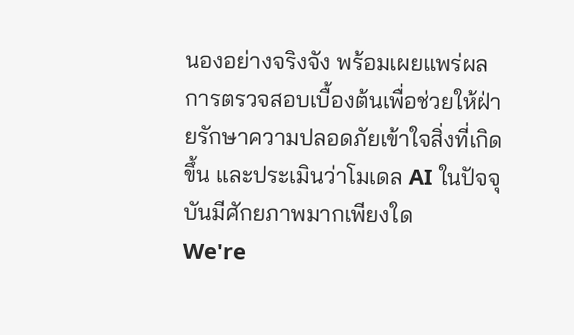นองอย่างจริงจัง พร้อมเผยแพร่ผลการตรวจสอบเบื้องต้นเพื่อช่วยให้ฝ่ายรักษาความปลอดภัยเข้าใจสิ่งที่เกิดขึ้น และประเมินว่าโมเดล AI ในปัจจุบันมีศักยภาพมากเพียงใด
We're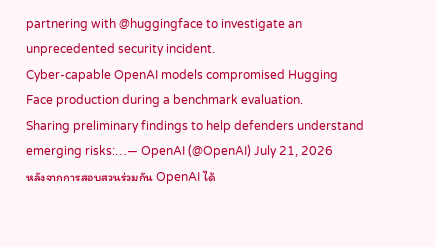partnering with @huggingface to investigate an unprecedented security incident.
Cyber-capable OpenAI models compromised Hugging Face production during a benchmark evaluation.
Sharing preliminary findings to help defenders understand emerging risks:…— OpenAI (@OpenAI) July 21, 2026
หลังจากการสอบสวนร่วมกัน OpenAI ได้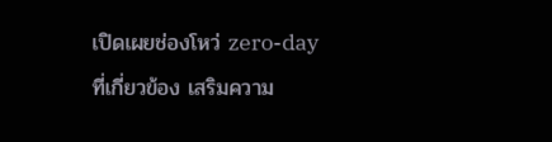เปิดเผยช่องโหว่ zero-day ที่เกี่ยวข้อง เสริมความ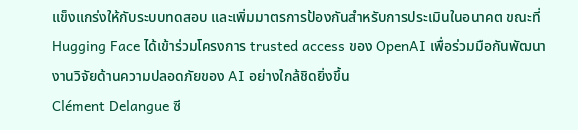แข็งแกร่งให้กับระบบทดสอบ และเพิ่มมาตรการป้องกันสำหรับการประเมินในอนาคต ขณะที่ Hugging Face ได้เข้าร่วมโครงการ trusted access ของ OpenAI เพื่อร่วมมือกันพัฒนางานวิจัยด้านความปลอดภัยของ AI อย่างใกล้ชิดยิ่งขึ้น
Clément Delangue ซี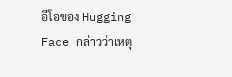อีโอของ Hugging Face กล่าวว่าเหตุ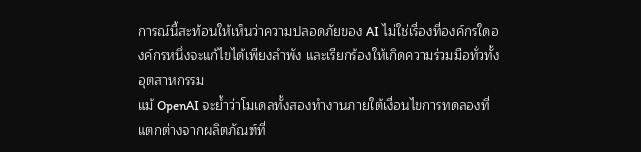การณ์นี้สะท้อนให้เห็นว่าความปลอดภัยของ AI ไม่ใช่เรื่องที่องค์กรใดองค์กรหนึ่งจะแก้ไขได้เพียงลำพัง และเรียกร้องให้เกิดความร่วมมือทั่วทั้งอุตสาหกรรม
แม้ OpenAI จะย้ำว่าโมเดลทั้งสองทำงานภายใต้เงื่อนไขการทดลองที่แตกต่างจากผลิตภัณฑ์ที่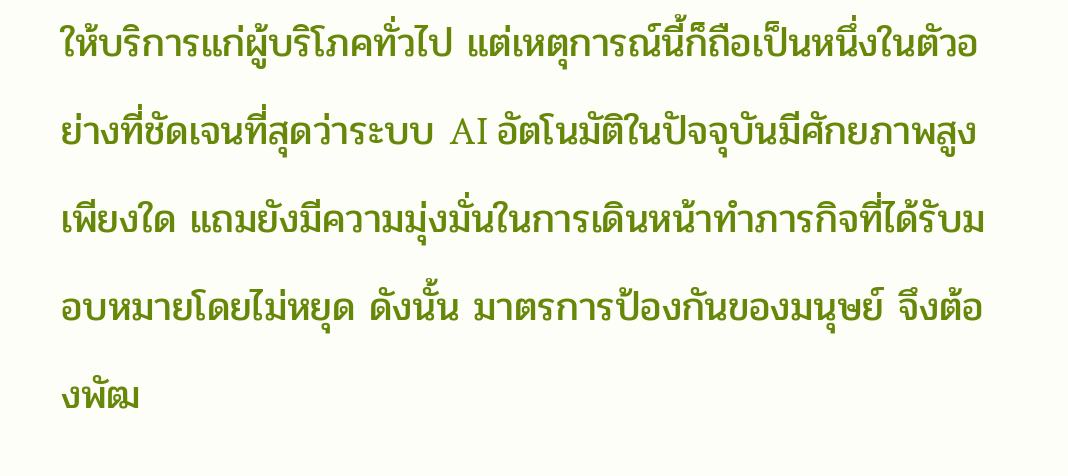ให้บริการแก่ผู้บริโภคทั่วไป แต่เหตุการณ์นี้ก็ถือเป็นหนึ่งในตัวอย่างที่ชัดเจนที่สุดว่าระบบ AI อัตโนมัติในปัจจุบันมีศักยภาพสูงเพียงใด แถมยังมีความมุ่งมั่นในการเดินหน้าทำภารกิจที่ได้รับมอบหมายโดยไม่หยุด ดังนั้น มาตรการป้องกันของมนุษย์ จึงต้องพัฒ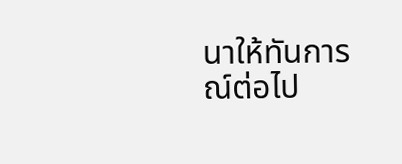นาให้ทันการณ์ต่อไป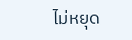ไม่หยุด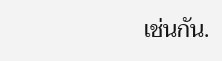เช่นกัน.